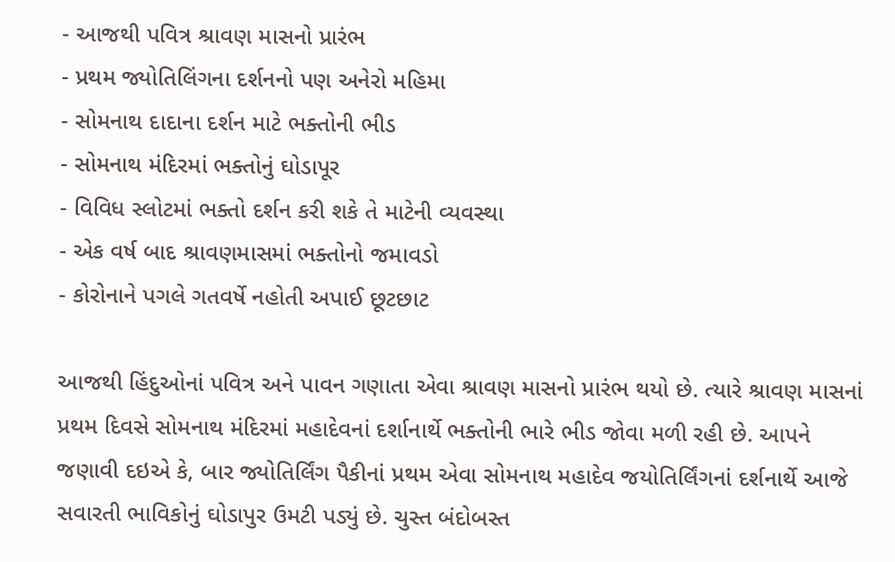- આજથી પવિત્ર શ્રાવણ માસનો પ્રારંભ
- પ્રથમ જ્યોતિલિંગના દર્શનનો પણ અનેરો મહિમા
- સોમનાથ દાદાના દર્શન માટે ભક્તોની ભીડ
- સોમનાથ મંદિરમાં ભક્તોનું ઘોડાપૂર
- વિવિધ સ્લોટમાં ભક્તો દર્શન કરી શકે તે માટેની વ્યવસ્થા
- એક વર્ષ બાદ શ્રાવણમાસમાં ભક્તોનો જમાવડો
- કોરોનાને પગલે ગતવર્ષે નહોતી અપાઈ છૂટછાટ

આજથી હિંદુઓનાં પવિત્ર અને પાવન ગણાતા એવા શ્રાવણ માસનો પ્રારંભ થયો છે. ત્યારે શ્રાવણ માસનાં પ્રથમ દિવસે સોમનાથ મંદિરમાં મહાદેવનાં દર્શાનાર્થે ભક્તોની ભારે ભીડ જોવા મળી રહી છે. આપને જણાવી દઇએ કે, બાર જ્યોતિર્લિંગ પૈકીનાં પ્રથમ એવા સોમનાથ મહાદેવ જયોતિર્લિંગનાં દર્શનાર્થે આજે સવારતી ભાવિકોનું ઘોડાપુર ઉમટી પડ્યું છે. ચુસ્ત બંદોબસ્ત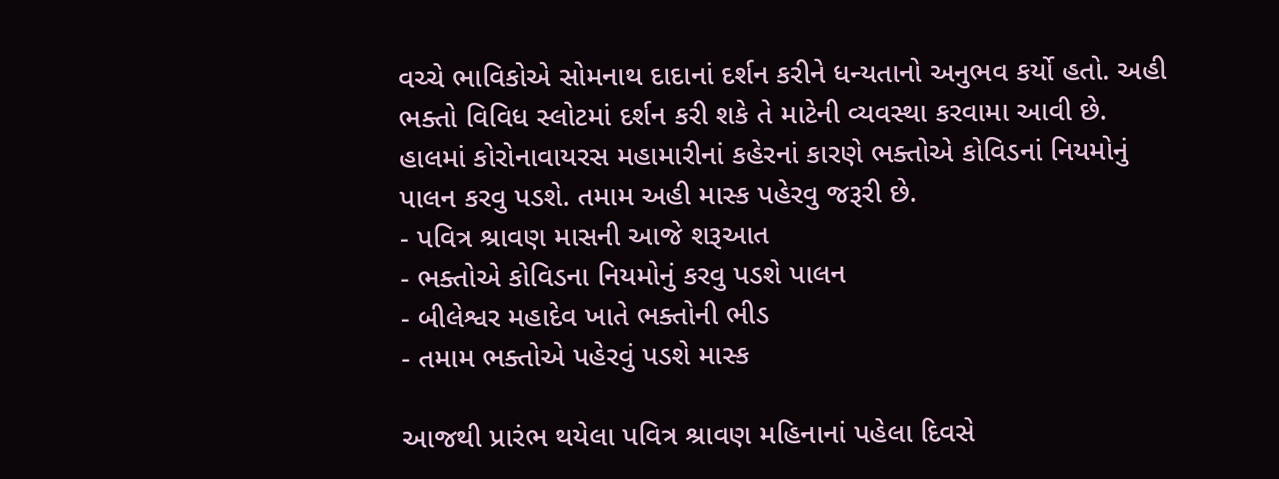વચ્ચે ભાવિકોએ સોમનાથ દાદાનાં દર્શન કરીને ધન્યતાનો અનુભવ કર્યો હતો. અહી ભક્તો વિવિધ સ્લોટમાં દર્શન કરી શકે તે માટેની વ્યવસ્થા કરવામા આવી છે. હાલમાં કોરોનાવાયરસ મહામારીનાં કહેરનાં કારણે ભક્તોએ કોવિડનાં નિયમોનું પાલન કરવુ પડશે. તમામ અહી માસ્ક પહેરવુ જરૂરી છે.
- પવિત્ર શ્રાવણ માસની આજે શરૂઆત
- ભક્તોએ કોવિડના નિયમોનું કરવુ પડશે પાલન
- બીલેશ્વર મહાદેવ ખાતે ભક્તોની ભીડ
- તમામ ભક્તોએ પહેરવું પડશે માસ્ક

આજથી પ્રારંભ થયેલા પવિત્ર શ્રાવણ મહિનાનાં પહેલા દિવસે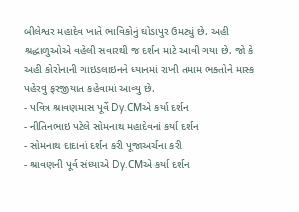બીલેશ્વર મહાદેવ ખાતે ભાવિકોનું ઘોડાપુર ઉમટ્યું છે. અહી શ્રદ્ધાળુઓએ વહેલી સવારથી જ દર્શન માટે આવી ગયા છે. જો કે અહી કોરોનાની ગાઇડલાઇનને ધ્યાનમાં રાખી તમામ ભક્તોને માસ્ક પહેરવુ ફરજીયાત કહેવામાં આવ્યુ છે.
- પવિત્ર શ્રાવણમાસ પૂર્વે Dy.CMએ કર્યા દર્શન
- નીતિનભાઇ પટેલે સોમનાથ મહાદેવનાં કર્યા દર્શન
- સોમનાથ દાદાનાં દર્શન કરી પૂજાઅર્ચના કરી
- શ્રાવણની પૂર્વ સંધ્યાએ Dy.CMએ કર્યા દર્શન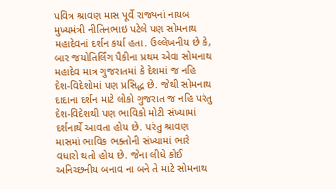પવિત્ર શ્રાવણ માસ પૂર્વે રાજ્યનાં નાયબ મુખ્યમંત્રી નીતિનભાઇ પટેલે પણ સોમનાથ મહાદેવનાં દર્શન કર્યા હતા. ઉલ્લેખનીય છે કે, બાર જયોતિર્લિંગ પૈકીના પ્રથમ એવા સોમનાથ મહાદેવ માત્ર ગુજરાતમાં કે દેશમાં જ નહિ દેશ-વિદેશોમાં પણ પ્રસિદ્ધ છે. જેથી સોમનાથ દાદાના દર્શન માટે લોકો ગુજરાત જ નહિ પરંતુ દેશ-વિદેશથી પણ ભાવિકો મોટી સંખ્યામાં દર્શનાર્થે આવતા હોય છે. પરંતુ શ્રાવણ માસમાં ભાવિક ભક્તોની સંખ્યામાં ભારે વધારો થતો હોય છે. જેના લીધે કોઈ અનિચ્છનીય બનાવ ના બને તે માટે સોમનાથ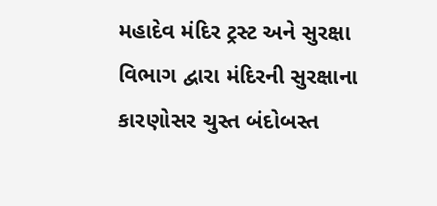મહાદેવ મંદિર ટ્રસ્ટ અને સુરક્ષા વિભાગ દ્વારા મંદિરની સુરક્ષાના કારણોસર ચુસ્ત બંદોબસ્ત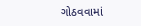ગોઠવવામાં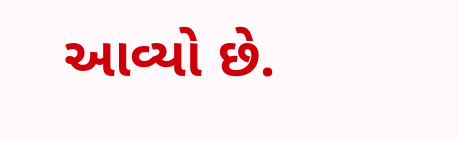આવ્યો છે.